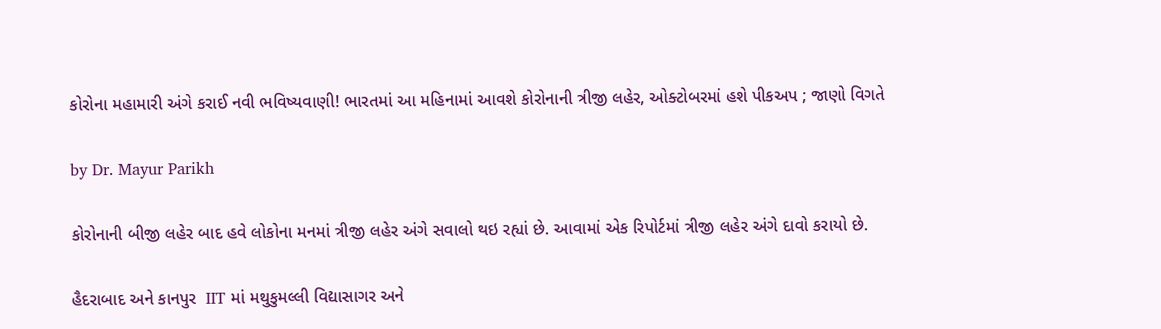કોરોના મહામારી અંગે કરાઈ નવી ભવિષ્યવાણી! ભારતમાં આ મહિનામાં આવશે કોરોનાની ત્રીજી લહેર, ઓક્ટોબરમાં હશે પીકઅપ ; જાણો વિગતે

by Dr. Mayur Parikh

કોરોનાની બીજી લહેર બાદ હવે લોકોના મનમાં ત્રીજી લહેર અંગે સવાલો થઇ રહ્યાં છે. આવામાં એક રિપોર્ટમાં ત્રીજી લહેર અંગે દાવો કરાયો છે.

હૈદરાબાદ અને કાનપુર  IIT માં મથુકુમલ્લી વિદ્યાસાગર અને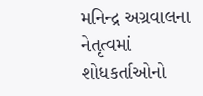મનિન્દ્ર અગ્રવાલના નેતૃત્વમાં શોધકર્તાઓનો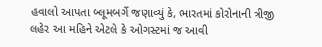હવાલો આપતા બ્લૂમબર્ગે જણાવ્યું કે, ભારતમાં કોરોનાની ત્રીજી લહેર આ મહિને એટલે કે ઓગસ્ટમાં જ આવી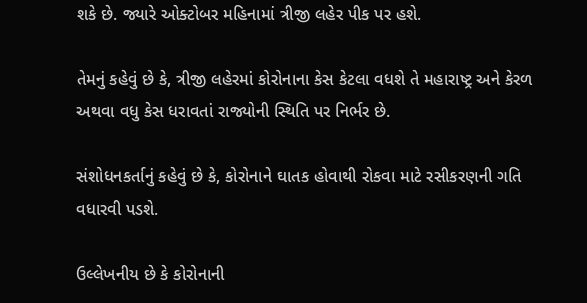શકે છે. જ્યારે ઓક્ટોબર મહિનામાં ત્રીજી લહેર પીક પર હશે.

તેમનું કહેવું છે કે, ત્રીજી લહેરમાં કોરોનાના કેસ કેટલા વધશે તે મહારાષ્ટ્ર અને કેરળ અથવા વધુ કેસ ધરાવતાં રાજ્યોની સ્થિતિ પર નિર્ભર છે.

સંશોધનકર્તાનું કહેવું છે કે, કોરોનાને ઘાતક હોવાથી રોકવા માટે રસીકરણની ગતિ વધારવી પડશે.

ઉલ્લેખનીય છે કે કોરોનાની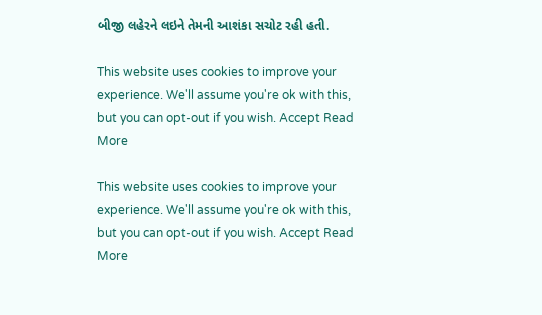બીજી લહેરને લઇને તેમની આશંકા સચોટ રહી હતી.

This website uses cookies to improve your experience. We'll assume you're ok with this, but you can opt-out if you wish. Accept Read More

This website uses cookies to improve your experience. We'll assume you're ok with this, but you can opt-out if you wish. Accept Read More